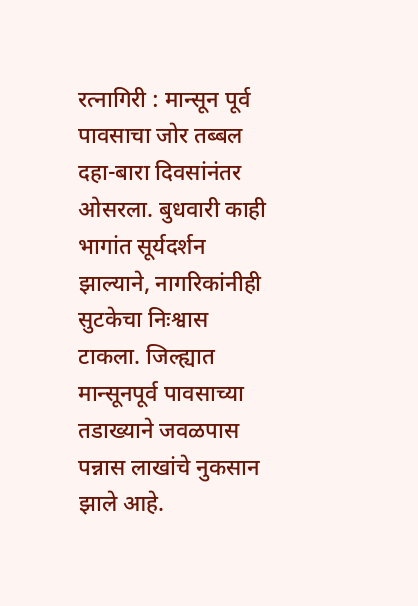रत्नागिरी : मान्सून पूर्व पावसाचा जोर तब्बल दहा-बारा दिवसांनंतर ओसरला. बुधवारी काही भागांत सूर्यदर्शन झाल्याने, नागरिकांनीही सुटकेचा निःश्वास टाकला. जिल्ह्यात मान्सूनपूर्व पावसाच्या तडाख्याने जवळपास पन्नास लाखांचे नुकसान झाले आहे.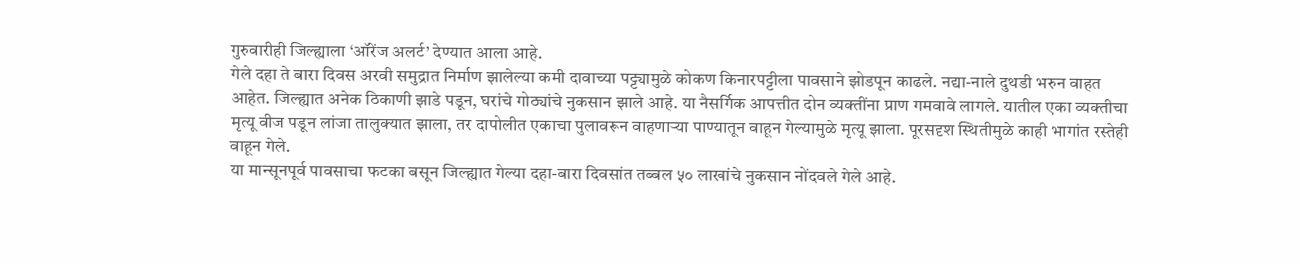गुरुवारीही जिल्ह्याला ‘ऑरेंज अलर्ट’ देण्यात आला आहे.
गेले दहा ते बारा दिवस अरवी समुद्रात निर्माण झालेल्या कमी दावाच्या पट्ट्यामुळे कोकण किनारपट्टीला पावसाने झोडपून काढले. नद्या-नाले दुथडी भरुन वाहत आहेत. जिल्ह्यात अनेक ठिकाणी झाडे पडून, घरांचे गोठ्यांचे नुकसान झाले आहे. या नैसर्गिक आपत्तीत दोन व्यक्तींना प्राण गमवावे लागले. यातील एका व्यक्तीचा मृत्यू वीज पडून लांजा तालुक्यात झाला, तर दापोलीत एकाचा पुलावरून वाहणाऱ्या पाण्यातून वाहून गेल्यामुळे मृत्यू झाला. पूरसदृश स्थितीमुळे काही भागांत रस्तेही वाहून गेले.
या मान्सूनपूर्व पावसाचा फटका बसून जिल्ह्यात गेल्या दहा-बारा दिवसांत तब्बल ५० लाखांचे नुकसान नोंदवले गेले आहे.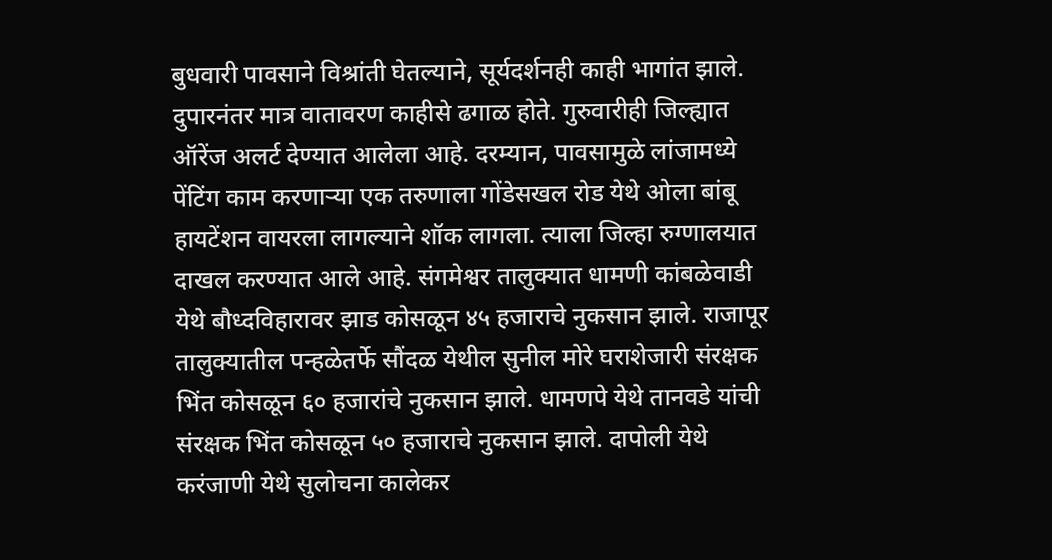बुधवारी पावसाने विश्रांती घेतल्याने, सूर्यदर्शनही काही भागांत झाले. दुपारनंतर मात्र वातावरण काहीसे ढगाळ होते. गुरुवारीही जिल्ह्यात ऑरेंज अलर्ट देण्यात आलेला आहे. दरम्यान, पावसामुळे लांजामध्ये पेंटिंग काम करणाऱ्या एक तरुणाला गोंडेसखल रोड येथे ओला बांबू हायटेंशन वायरला लागल्याने शॉक लागला. त्याला जिल्हा रुग्णालयात दाखल करण्यात आले आहे. संगमेश्वर तालुक्यात धामणी कांबळेवाडी येथे बौध्दविहारावर झाड कोसळून ४५ हजाराचे नुकसान झाले. राजापूर तालुक्यातील पन्हळेतर्फे सौंदळ येथील सुनील मोरे घराशेजारी संरक्षक भिंत कोसळून ६० हजारांचे नुकसान झाले. धामणपे येथे तानवडे यांची संरक्षक भिंत कोसळून ५० हजाराचे नुकसान झाले. दापोली येथे करंजाणी येथे सुलोचना कालेकर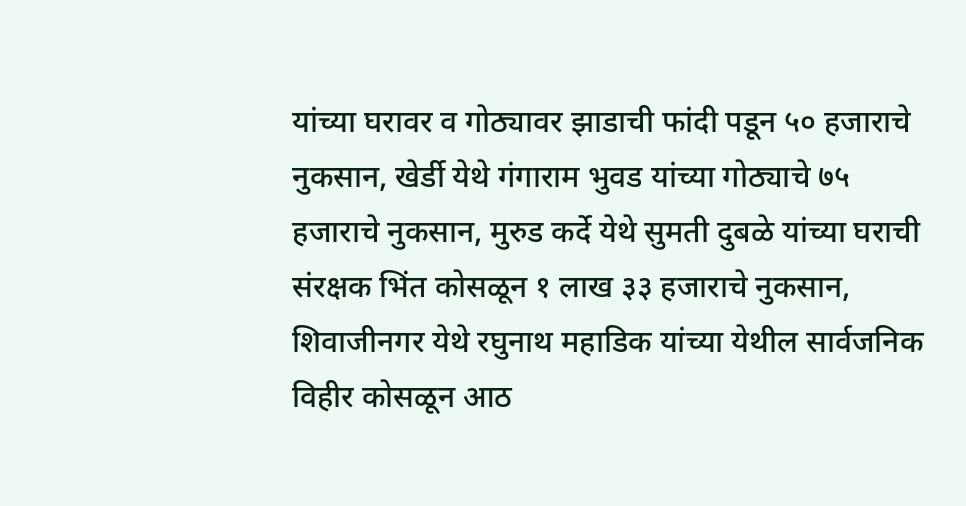यांच्या घरावर व गोठ्यावर झाडाची फांदी पडून ५० हजाराचे नुकसान, खेर्डी येथे गंगाराम भुवड यांच्या गोठ्याचे ७५ हजाराचे नुकसान, मुरुड कर्दे येथे सुमती दुबळे यांच्या घराची संरक्षक भिंत कोसळून १ लाख ३३ हजाराचे नुकसान, शिवाजीनगर येथे रघुनाथ महाडिक यांच्या येथील सार्वजनिक विहीर कोसळून आठ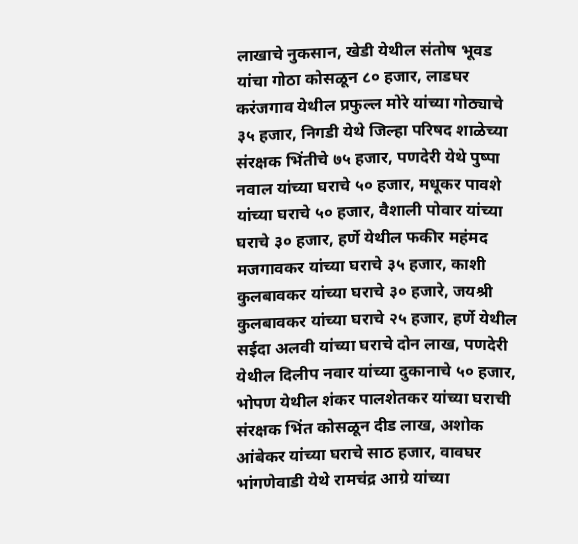लाखाचे नुकसान, खेडी येथील संतोष भूवड यांचा गोठा कोसळून ८० हजार, लाडघर करंजगाव येथील प्रफुल्ल मोरे यांच्या गोठ्याचे ३५ हजार, निगडी येथे जिल्हा परिषद शाळेच्या संरक्षक भिंतीचे ७५ हजार, पणदेरी येथे पुष्पा नवाल यांच्या घराचे ५० हजार, मधूकर पावशे यांच्या घराचे ५० हजार, वैशाली पोवार यांच्या घराचे ३० हजार, हर्णे येथील फकीर महंमद मजगावकर यांच्या घराचे ३५ हजार, काशी कुलबावकर यांच्या घराचे ३० हजारे, जयश्री कुलबावकर यांच्या घराचे २५ हजार, हर्णे येथील सईदा अलवी यांच्या घराचे दोन लाख, पणदेरी येथील दिलीप नवार यांच्या दुकानाचे ५० हजार, भोपण येथील शंकर पालशेतकर यांच्या घराची संरक्षक भिंत कोसळून दीड लाख, अशोक आंबेकर यांच्या घराचे साठ हजार, वावघर भांगणेवाडी येथे रामचंद्र आग्रे यांच्या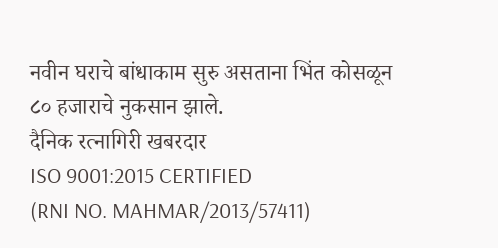नवीन घराचे बांधाकाम सुरु असताना भिंत कोसळून ८० हजाराचे नुकसान झाले.
दैनिक रत्नागिरी खबरदार
ISO 9001:2015 CERTIFIED
(RNI NO. MAHMAR/2013/57411)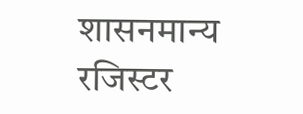शासनमान्य रजिस्टर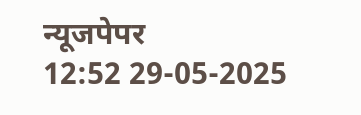न्यूजपेपर
12:52 29-05-2025